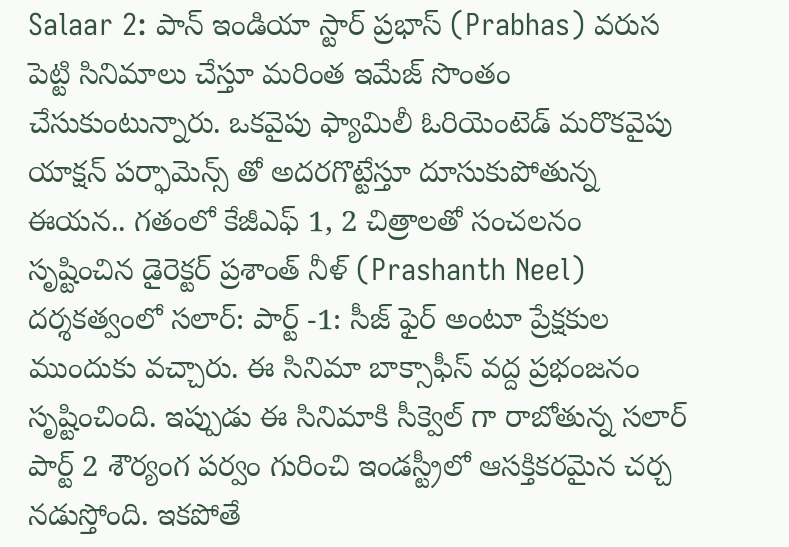Salaar 2: పాన్ ఇండియా స్టార్ ప్రభాస్ (Prabhas) వరుస పెట్టి సినిమాలు చేస్తూ మరింత ఇమేజ్ సొంతం చేసుకుంటున్నారు. ఒకవైపు ఫ్యామిలీ ఓరియెంటెడ్ మరొకవైపు యాక్షన్ పర్ఫామెన్స్ తో అదరగొట్టేస్తూ దూసుకుపోతున్న ఈయన.. గతంలో కేజీఎఫ్ 1, 2 చిత్రాలతో సంచలనం సృష్టించిన డైరెక్టర్ ప్రశాంత్ నీళ్ (Prashanth Neel) దర్శకత్వంలో సలార్: పార్ట్ -1: సీజ్ ఫైర్ అంటూ ప్రేక్షకుల ముందుకు వచ్చారు. ఈ సినిమా బాక్సాఫీస్ వద్ద ప్రభంజనం సృష్టించింది. ఇప్పుడు ఈ సినిమాకి సీక్వెల్ గా రాబోతున్న సలార్ పార్ట్ 2 శౌర్యంగ పర్వం గురించి ఇండస్ట్రీలో ఆసక్తికరమైన చర్చ నడుస్తోంది. ఇకపోతే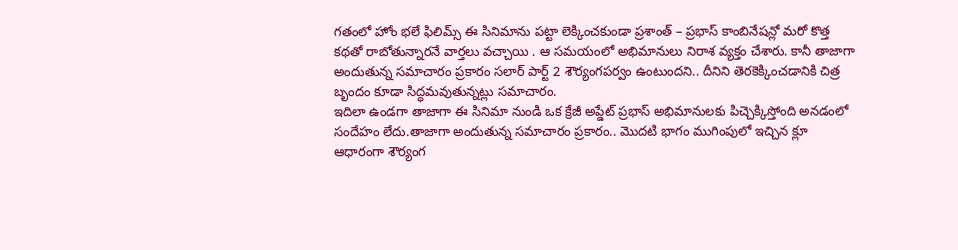గతంలో హోం భలే ఫిలిమ్స్ ఈ సినిమాను పట్టా లెక్కించకుండా ప్రశాంత్ – ప్రభాస్ కాంబినేషన్లో మరో కొత్త కథతో రాబోతున్నారనే వార్తలు వచ్చాయి . ఆ సమయంలో అభిమానులు నిరాశ వ్యక్తం చేశారు. కానీ తాజాగా అందుతున్న సమాచారం ప్రకారం సలార్ పార్ట్ 2 శౌర్యంగపర్వం ఉంటుందని.. దీనిని తెరకెక్కించడానికి చిత్ర బృందం కూడా సిద్ధమవుతున్నట్లు సమాచారం.
ఇదిలా ఉండగా తాజాగా ఈ సినిమా నుండి ఒక క్రేజీ అప్డేట్ ప్రభాస్ అభిమానులకు పిచ్చెక్కిస్తోంది అనడంలో సందేహం లేదు.తాజాగా అందుతున్న సమాచారం ప్రకారం.. మొదటి భాగం ముగింపులో ఇచ్చిన క్లూ ఆధారంగా శౌర్యంగ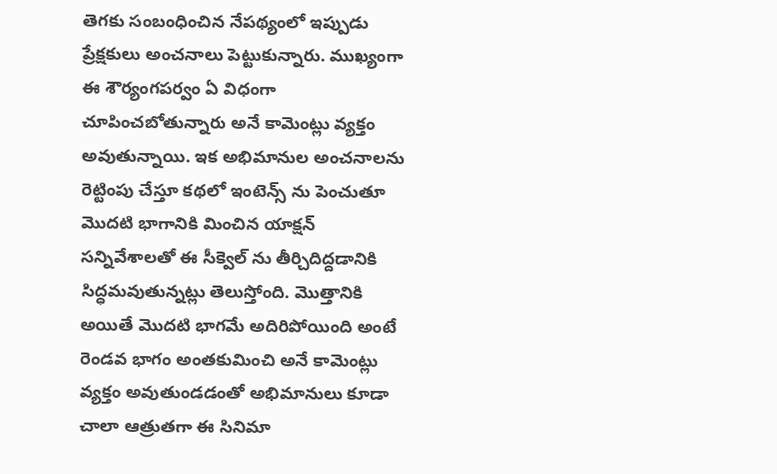తెగకు సంబంధించిన నేపథ్యంలో ఇప్పుడు ప్రేక్షకులు అంచనాలు పెట్టుకున్నారు. ముఖ్యంగా ఈ శౌర్యంగపర్వం ఏ విధంగా చూపించబోతున్నారు అనే కామెంట్లు వ్యక్తం అవుతున్నాయి. ఇక అభిమానుల అంచనాలను రెట్టింపు చేస్తూ కథలో ఇంటెన్స్ ను పెంచుతూ మొదటి భాగానికి మించిన యాక్షన్ సన్నివేశాలతో ఈ సీక్వెల్ ను తీర్చిదిద్దడానికి సిద్ధమవుతున్నట్లు తెలుస్తోంది. మొత్తానికి అయితే మొదటి భాగమే అదిరిపోయింది అంటే రెండవ భాగం అంతకుమించి అనే కామెంట్లు వ్యక్తం అవుతుండడంతో అభిమానులు కూడా చాలా ఆత్రుతగా ఈ సినిమా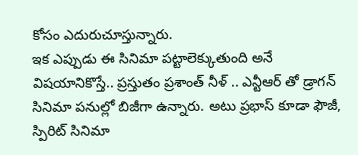కోసం ఎదురుచూస్తున్నారు.
ఇక ఎప్పుడు ఈ సినిమా పట్టాలెక్కుతుంది అనే విషయానికొస్తే.. ప్రస్తుతం ప్రశాంత్ నీళ్ .. ఎన్టీఆర్ తో డ్రాగన్ సినిమా పనుల్లో బిజీగా ఉన్నారు. అటు ప్రభాస్ కూడా ఫౌజీ, స్పిరిట్ సినిమా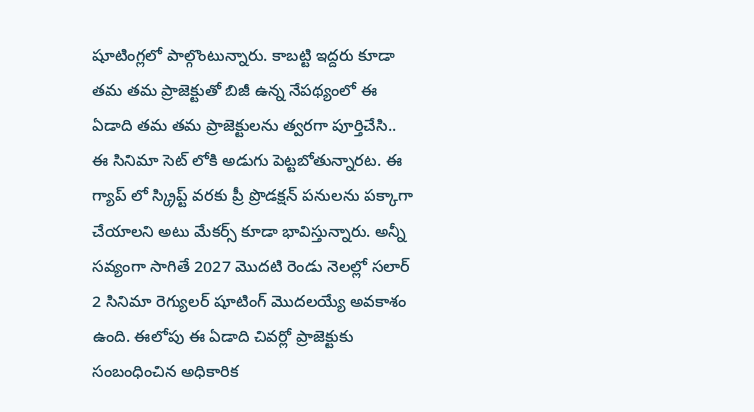షూటింగ్లలో పాల్గొంటున్నారు. కాబట్టి ఇద్దరు కూడా తమ తమ ప్రాజెక్టుతో బిజీ ఉన్న నేపథ్యంలో ఈ ఏడాది తమ తమ ప్రాజెక్టులను త్వరగా పూర్తిచేసి.. ఈ సినిమా సెట్ లోకి అడుగు పెట్టబోతున్నారట. ఈ గ్యాప్ లో స్క్రిప్ట్ వరకు ప్రీ ప్రొడక్షన్ పనులను పక్కాగా చేయాలని అటు మేకర్స్ కూడా భావిస్తున్నారు. అన్నీ సవ్యంగా సాగితే 2027 మొదటి రెండు నెలల్లో సలార్ 2 సినిమా రెగ్యులర్ షూటింగ్ మొదలయ్యే అవకాశం ఉంది. ఈలోపు ఈ ఏడాది చివర్లో ప్రాజెక్టుకు సంబంధించిన అధికారిక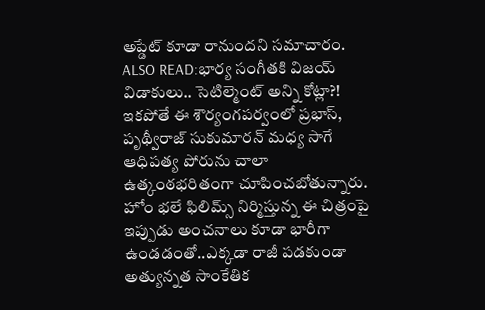అప్డేట్ కూడా రానుందని సమాచారం.
ALSO READ:భార్య సంగీతకి విజయ్ విడాకులు.. సెటిల్మెంట్ అన్ని కోట్లా?!
ఇకపోతే ఈ శౌర్యంగపర్వంలో ప్రభాస్, పృథ్వీరాజ్ సుకుమారన్ మధ్య సాగే ఆధిపత్య పోరును చాలా ఉత్కంఠభరితంగా చూపించబోతున్నారు. హోం భలే ఫిలిమ్స్ నిర్మిస్తున్న ఈ చిత్రంపై ఇప్పుడు అంచనాలు కూడా భారీగా ఉండడంతో..ఎక్కడా రాజీ పడకుండా అత్యున్నత సాంకేతిక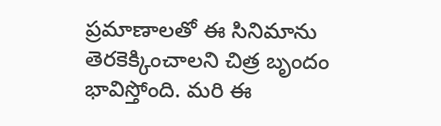ప్రమాణాలతో ఈ సినిమాను తెరకెక్కించాలని చిత్ర బృందం భావిస్తోంది. మరి ఈ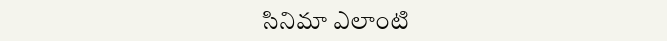సినిమా ఎలాంటి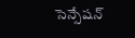సెన్సేషన్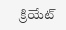క్రియేట్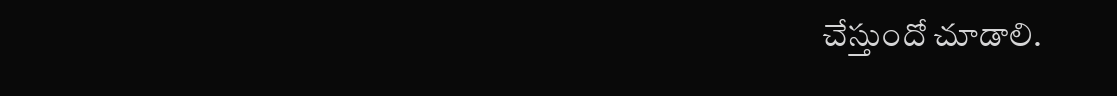చేస్తుందో చూడాలి.